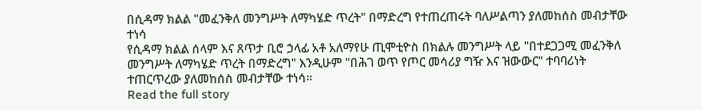በሲዳማ ክልል "መፈንቅለ መንግሥት ለማካሄድ ጥረት" በማድረግ የተጠረጠሩት ባለሥልጣን ያለመከሰስ መብታቸው ተነሳ
የሲዳማ ክልል ሰላም እና ጸጥታ ቢሮ ኃላፊ አቶ አለማየሁ ጢሞቲዮስ በክልሉ መንግሥት ላይ "በተደጋጋሚ መፈንቅለ መንግሥት ለማካሄድ ጥረት በማድረግ" እንዲሁም "በሕገ ወጥ የጦር መሳሪያ ግዥ እና ዝውውር" ተባባሪነት ተጠርጥረው ያለመከሰስ መብታቸው ተነሳ።
Read the full story